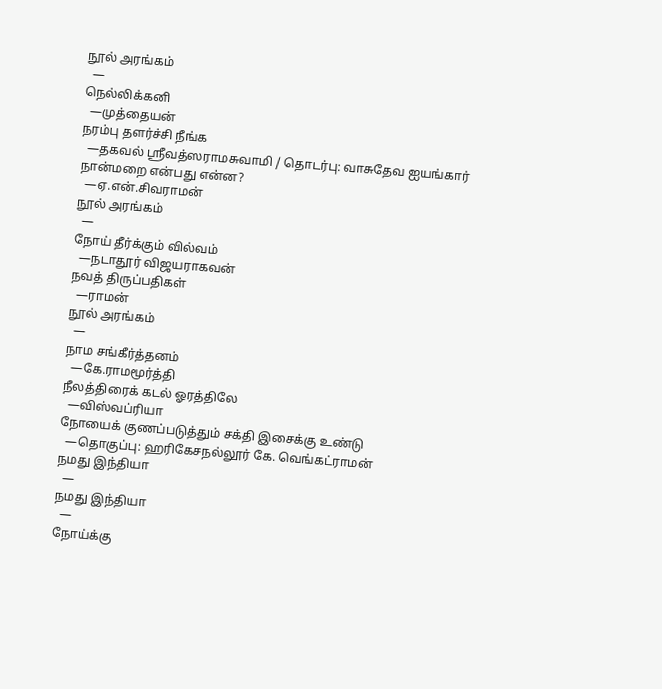நூல் அரங்கம்
  —
நெல்லிக்கனி
  —முத்தையன்
நரம்பு தளர்ச்சி நீங்க
  —தகவல் ஸ்ரீவத்ஸராமசுவாமி / தொடர்பு: வாசுதேவ ஐயங்கார்
நான்மறை என்பது என்ன?
  —ஏ.என்.சிவராமன்
நூல் அரங்கம்
  —
நோய் தீர்க்கும் வில்வம்
  —நடாதூர் விஜயராகவன்
நவத் திருப்பதிகள்
  —ராமன்
நூல் அரங்கம்
  —
நாம சங்கீர்த்தனம்
  —கே.ராமமூர்த்தி
நீலத்திரைக் கடல் ஓரத்திலே
  —விஸ்வப்ரியா
நோயைக் குணப்படுத்தும் சக்தி இசைக்கு உண்டு
  —தொகுப்பு: ஹரிகேசநல்லூர் கே. வெங்கட்ராமன்
நமது இந்தியா
  —
நமது இந்தியா
  —
நோய்க்கு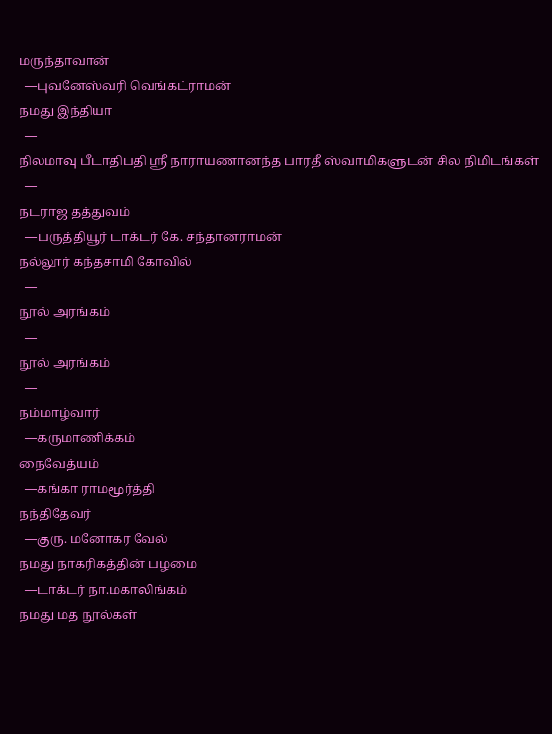மருந்தாவான்
  —புவனேஸ்வரி வெங்கட்ராமன்
நமது இந்தியா
  —
நிலமாவு பீடாதிபதி ஸ்ரீ நாராயணானந்த பாரதீ ஸ்வாமிகளுடன் சில நிமிடங்கள்
  —
நடராஜ தத்துவம்
  —பருத்தியூர் டாக்டர் கே. சந்தானராமன்
நல்லூர் கந்தசாமி கோவில்
  —
நூல் அரங்கம்
  —
நூல் அரங்கம்
  —
நம்மாழ்வார்
  —கருமாணிக்கம்
நைவேத்யம்
  —கங்கா ராமமூர்த்தி
நந்திதேவர்
  —குரு. மனோகர வேல்
நமது நாகரிகத்தின் பழமை
  —டாக்டர் நா.மகாலிங்கம்
நமது மத நூல்கள்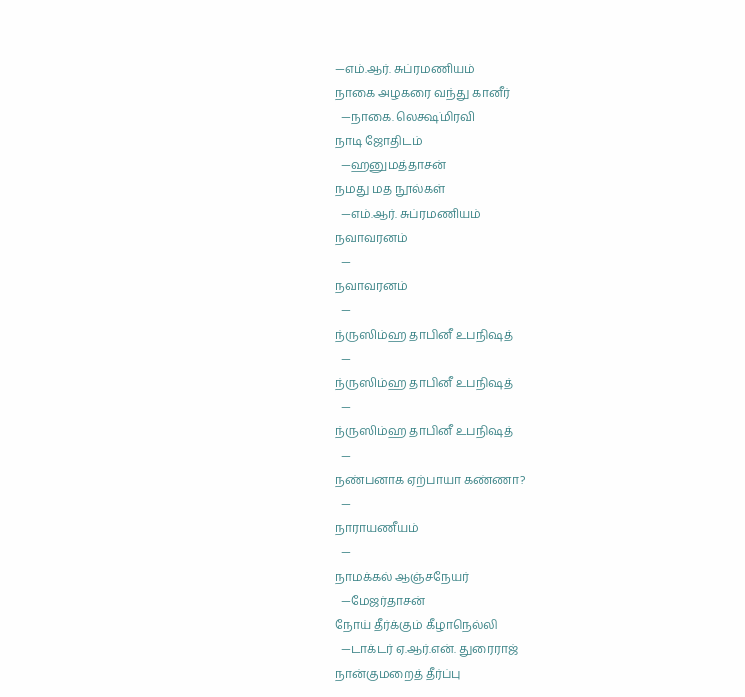—எம்.ஆர். சுப்ரமணியம்
நாகை அழகரை வந்து கானீர்
  —நாகை. லெக்ஷ்மிரவி
நாடி ஜோதிடம்
  —ஹனுமத்தாசன்
நமது மத நூல்கள்
  —எம்.ஆர். சுப்ரமணியம்
நவாவரனம்
  —
நவாவரனம்
  —
ந்ருஸிம்ஹ தாபினீ உபநிஷத்
  —
ந்ருஸிம்ஹ தாபினீ உபநிஷத்
  —
ந்ருஸிம்ஹ தாபினீ உபநிஷத்
  —
நண்பனாக ஏற்பாயா கண்ணா?
  —
நாராயணீயம்
  —
நாமக்கல் ஆஞ்சநேயர்
  —மேஜர்தாசன்
நோய் தீர்க்கும் கீழாநெல்லி
  —டாக்டர் ஏ.ஆர்.என். துரைராஜ்
நான்குமறைத் தீர்ப்பு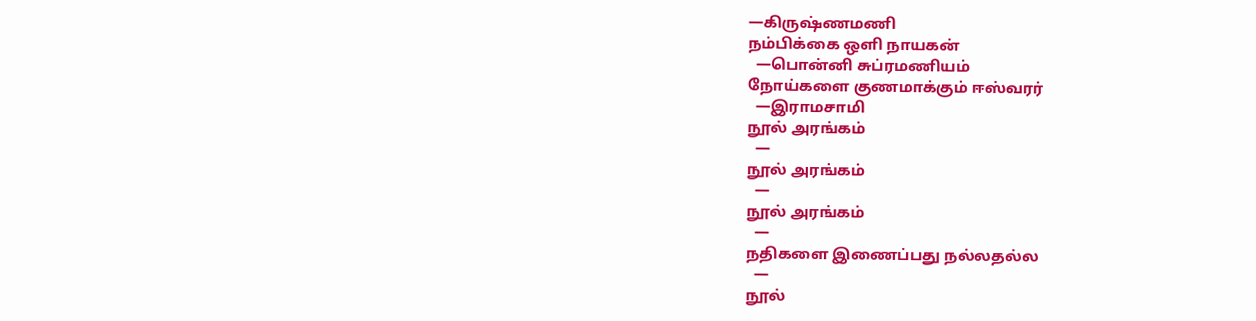—கிருஷ்ணமணி
நம்பிக்கை ஒளி நாயகன்
  —பொன்னி சுப்ரமணியம்
நோய்களை குணமாக்கும் ஈஸ்வரர்
  —இராமசாமி
நூல் அரங்கம்
  —
நூல் அரங்கம்
  —
நூல் அரங்கம்
  —
நதிகளை இணைப்பது நல்லதல்ல
  —
நூல்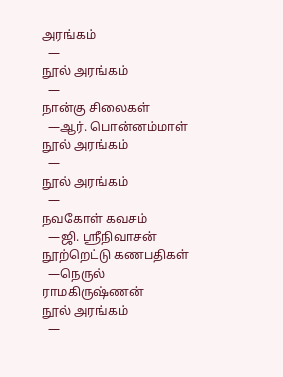அரங்கம்
  —
நூல் அரங்கம்
  —
நான்கு சிலைகள்
  —ஆர். பொன்னம்மாள்
நூல் அரங்கம்
  —
நூல் அரங்கம்
  —
நவகோள் கவசம்
  —ஜி. ஸ்ரீநிவாசன்
நூற்றெட்டு கணபதிகள்
  —நெருல் ராமகிருஷ்ணன்
நூல் அரங்கம்
  —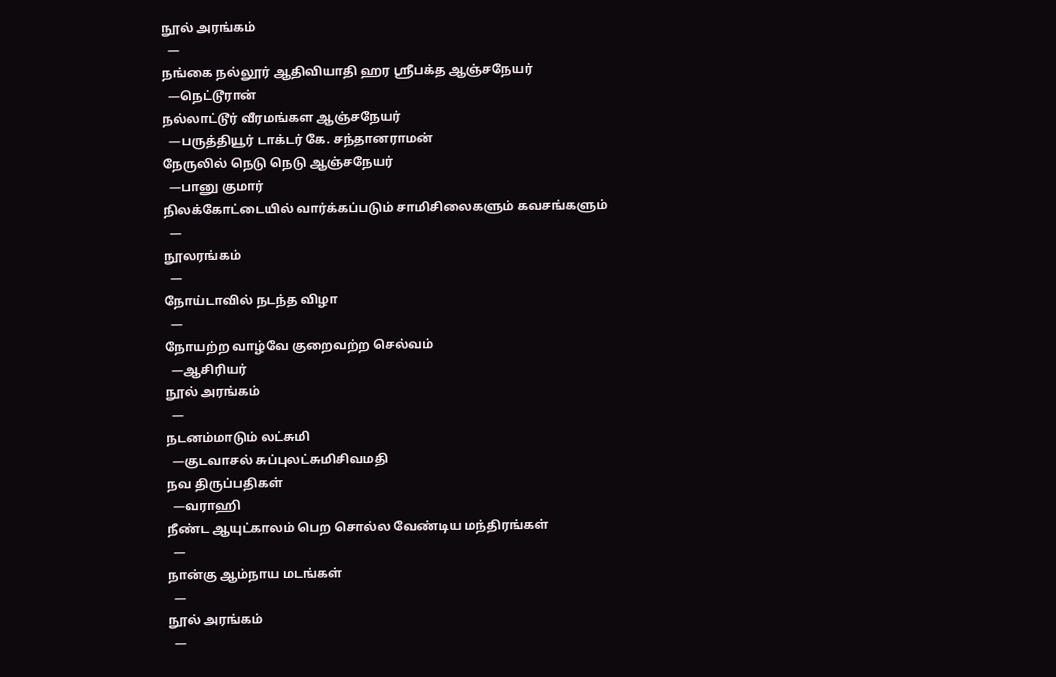நூல் அரங்கம்
  —
நங்கை நல்லூர் ஆதிவியாதி ஹர ஸ்ரீபக்த ஆஞ்சநேயர்
  —நெட்டூரான்
நல்லாட்டூர் வீரமங்கள ஆஞ்சநேயர்
  —பருத்தியூர் டாக்டர் கே. சந்தானராமன்
நேருலில் நெடு நெடு ஆஞ்சநேயர்
  —பானு குமார்
நிலக்கோட்டையில் வார்க்கப்படும் சாமிசிலைகளும் கவசங்களும்
  —
நூலரங்கம்
  —
நோய்டாவில் நடந்த விழா
  —
நோயற்ற வாழ்வே குறைவற்ற செல்வம்
  —ஆசிரியர்
நூல் அரங்கம்
  —
நடனம்மாடும் லட்சுமி
  —குடவாசல் சுப்புலட்சுமிசிவமதி
நவ திருப்பதிகள்
  —வராஹி
நீண்ட ஆயுட்காலம் பெற சொல்ல வேண்டிய மந்திரங்கள்
  —
நான்கு ஆம்நாய மடங்கள்
  —
நூல் அரங்கம்
  —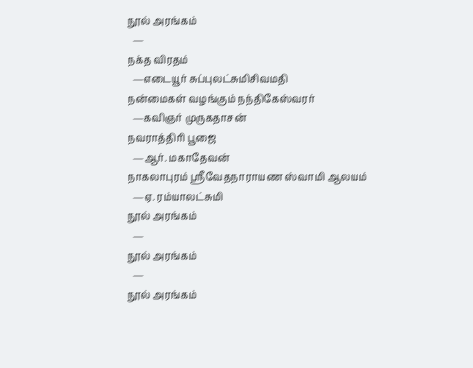நூல் அரங்கம்
  —
நக்த விரதம்
  —எடையூர் சுப்புலட்சுமிசிவமதி
நன்மைகள் வழங்கும் நந்திகேஸ்வரர்
  —கவிஞர் முருகதாசன்
நவராத்திரி பூஜை
  —ஆர். மகாதேவன்
நாகலாபுரம் ஸ்ரீவேதநாராயண ஸ்வாமி ஆலயம்
  —ஏ. ரம்யாலட்சுமி
நூல் அரங்கம்
  —
நூல் அரங்கம்
  —
நூல் அரங்கம்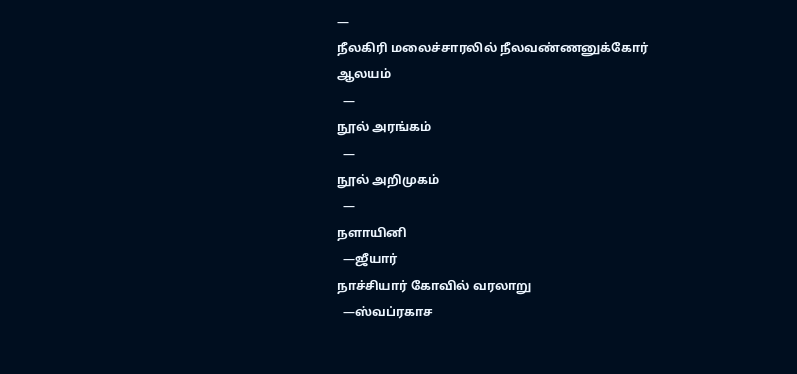—
நீலகிரி மலைச்சாரலில் நீலவண்ணனுக்கோர் ஆலயம்
  —
நூல் அரங்கம்
  —
நூல் அறிமுகம்
  —
நளாயினி
  —ஜீயார்
நாச்சியார் கோவில் வரலாறு
  —ஸ்வப்ரகாச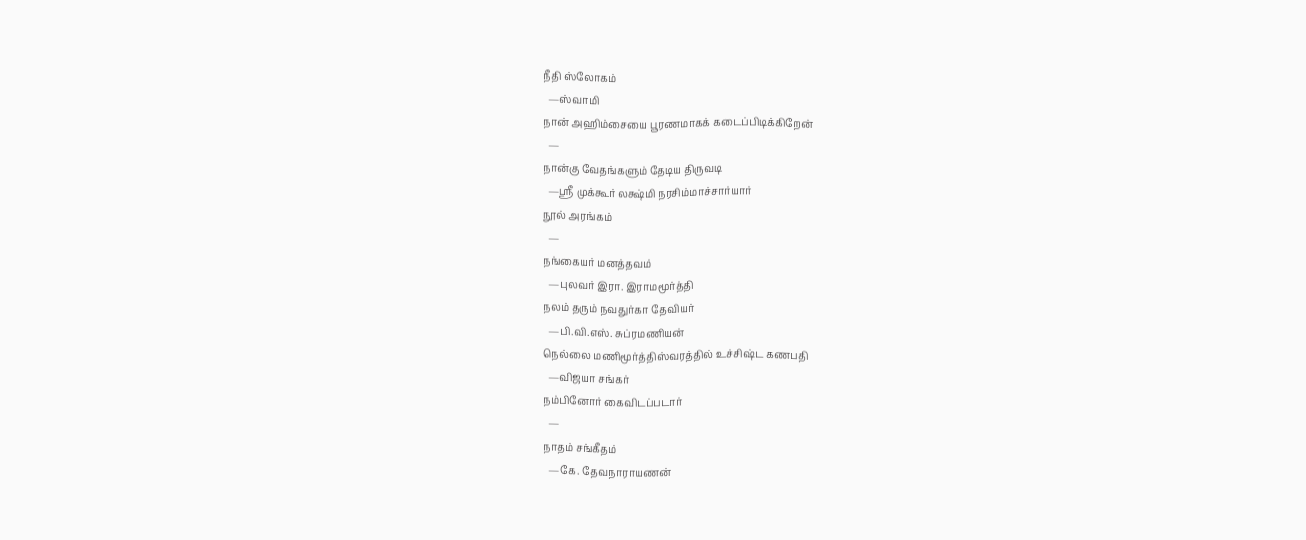நீதி ஸ்லோகம்
  —ஸ்வாமி
நான் அஹிம்சையை பூரணமாகக் கடைப்பிடிக்கிறேன்
  —
நான்கு வேதங்களும் தேடிய திருவடி
  —ஸ்ரீ முக்கூர் லக்ஷ்மி நரசிம்மாச்சார்யார்
நூல் அரங்கம்
  —
நங்கையர் மனத்தவம்
  —புலவர் இரா. இராமமூர்த்தி
நலம் தரும் நவதுர்கா தேவியர்
  —பி.வி.எஸ். சுப்ரமணியன்
நெல்லை மணிமூர்த்திஸ்வரத்தில் உச்சிஷ்ட கணபதி
  —விஜயா சங்கர்
நம்பினோர் கைவிடப்படார்
  —
நாதம் சங்கீதம்
  —கே. தேவநாராயணன்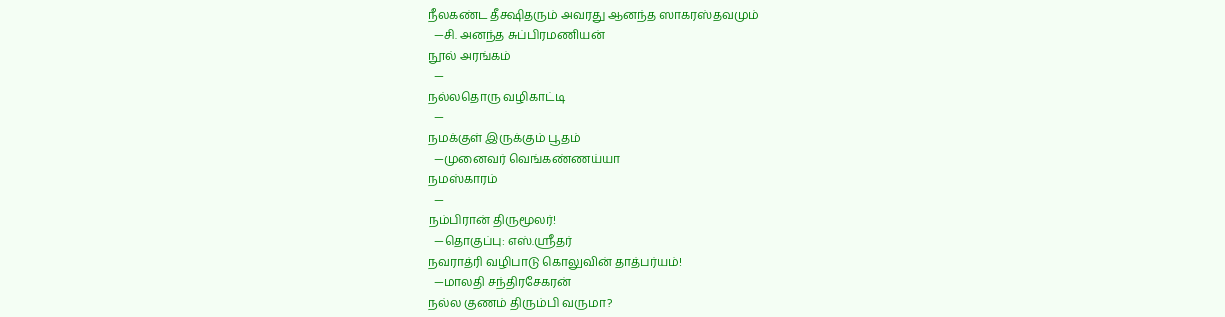நீலகண்ட தீக்ஷிதரும் அவரது ஆனந்த ஸாகரஸ்தவமும்
  —சி. அனந்த சுப்பிரமணியன்
நூல் அரங்கம்
  —
நல்லதொரு வழிகாட்டி
  —
நமக்குள் இருக்கும் பூதம்
  —முனைவர் வெங்கண்ணய்யா
நமஸ்காரம்
  —
நம்பிரான் திருமூலர்!
  —தொகுப்பு: எஸ்.ஸ்ரீதர்
நவராத்ரி வழிபாடு கொலுவின் தாத்பர்யம்!
  —மாலதி சந்திரசேகரன்
நல்ல குணம் திரும்பி வருமா?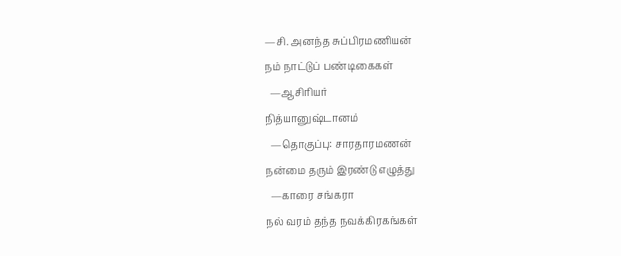—சி. அனந்த சுப்பிரமணியன்
நம் நாட்டுப் பண்டிகைகள்
  —ஆசிரியர்
நித்யானுஷ்டானம்
  —தொகுப்பு: சாரதாரமணன்
நன்மை தரும் இரண்டு எழுத்து
  —காரை சங்கரா
நல் வரம் தந்த நவக்கிரகங்கள்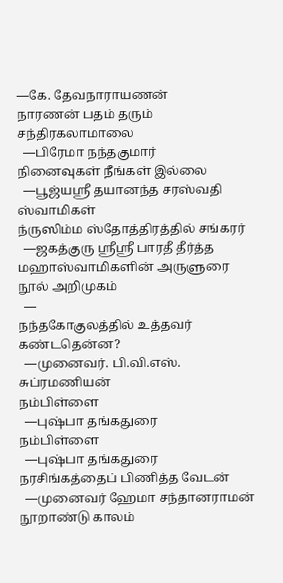—கே. தேவநாராயணன்
நாரணன் பதம் தரும் சந்திரகலாமாலை
  —பிரேமா நந்தகுமார்
நினைவுகள் நீங்கள் இல்லை
  —பூஜ்யஸ்ரீ தயானந்த சரஸ்வதி ஸ்வாமிகள்
ந்ருஸிம்ம ஸ்தோத்திரத்தில் சங்கரர்
  —ஜகத்குரு ஸ்ரீஸ்ரீ பாரதீ தீர்த்த மஹாஸ்வாமிகளின் அருளுரை
நூல் அறிமுகம்
  —
நந்தகோகுலத்தில் உத்தவர் கண்டதென்ன?
  —முனைவர். பி.வி.எஸ். சுப்ரமணியன்
நம்பிள்ளை
  —புஷ்பா தங்கதுரை
நம்பிள்ளை
  —புஷ்பா தங்கதுரை
நரசிங்கத்தைப் பிணித்த வேடன்
  —முனைவர் ஹேமா சந்தானராமன்
நூறாண்டு காலம்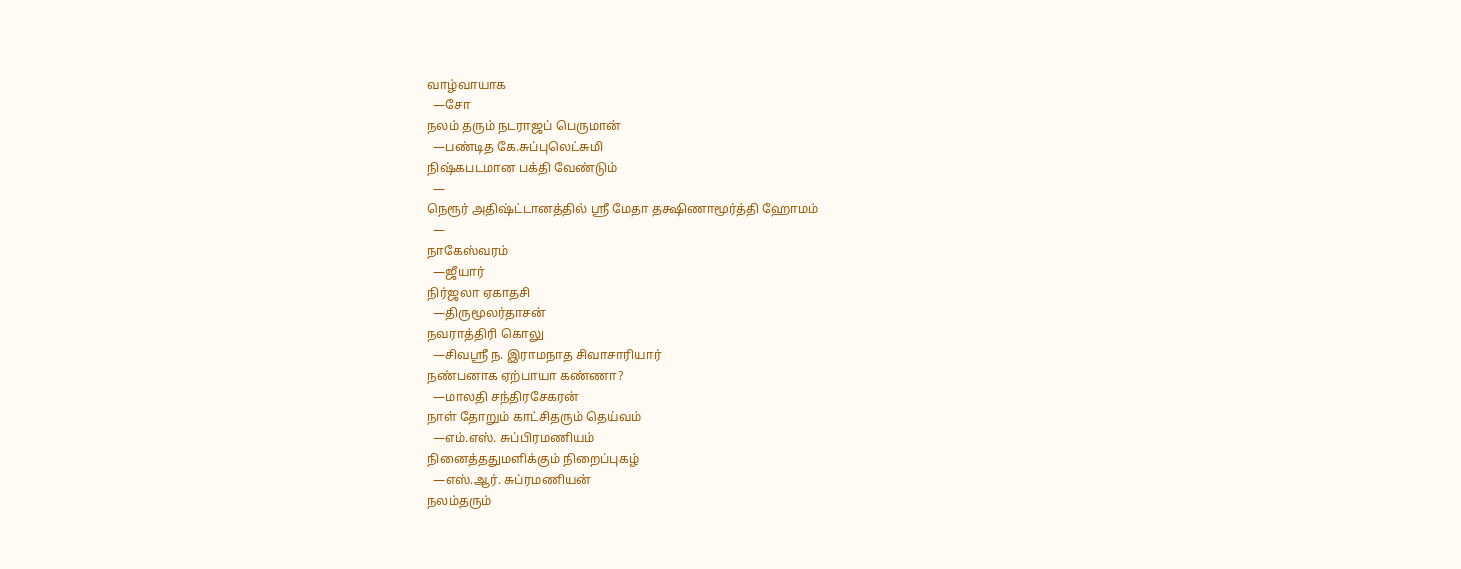வாழ்வாயாக
  —சோ
நலம் தரும் நடராஜப் பெருமான்
  —பண்டித கே.சுப்புலெட்சுமி
நிஷ்கபடமான பக்தி வேண்டும்
  —
நெரூர் அதிஷ்ட்டானத்தில் ஸ்ரீ மேதா தக்ஷிணாமூர்த்தி ஹோமம்
  —
நாகேஸ்வரம்
  —ஜீயார்
நிர்ஜலா ஏகாதசி
  —திருமூலர்தாசன்
நவராத்திரி கொலு
  —சிவஸ்ரீ ந. இராமநாத சிவாசாரியார்
நண்பனாக ஏற்பாயா கண்ணா?
  —மாலதி சந்திரசேகரன்
நாள் தோறும் காட்சிதரும் தெய்வம்
  —எம்.எஸ். சுப்பிரமணியம்
நினைத்ததுமளிக்கும் நிறைப்புகழ்
  —எஸ்.ஆர். சுப்ரமணியன்
நலம்தரும்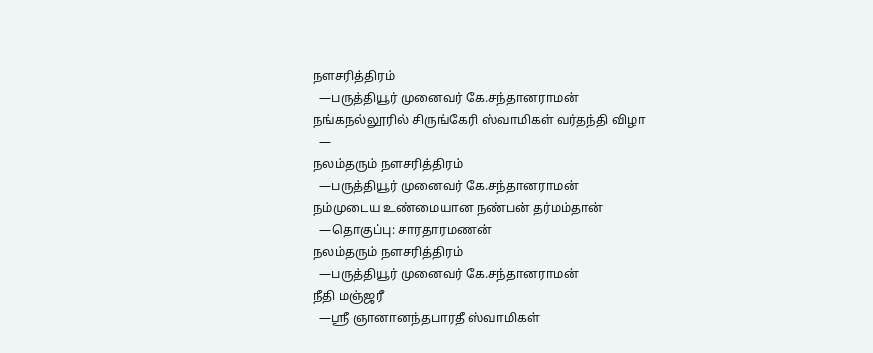நளசரித்திரம்
  —பருத்தியூர் முனைவர் கே.சந்தானராமன்
நங்கநல்லூரில் சிருங்கேரி ஸ்வாமிகள் வர்தந்தி விழா
  —
நலம்தரும் நளசரித்திரம்
  —பருத்தியூர் முனைவர் கே.சந்தானராமன்
நம்முடைய உண்மையான நண்பன் தர்மம்தான்
  —தொகுப்பு: சாரதாரமணன்
நலம்தரும் நளசரித்திரம்
  —பருத்தியூர் முனைவர் கே.சந்தானராமன்
நீதி மஞ்ஜரீ
  —ஸ்ரீ ஞானானந்தபாரதீ ஸ்வாமிகள்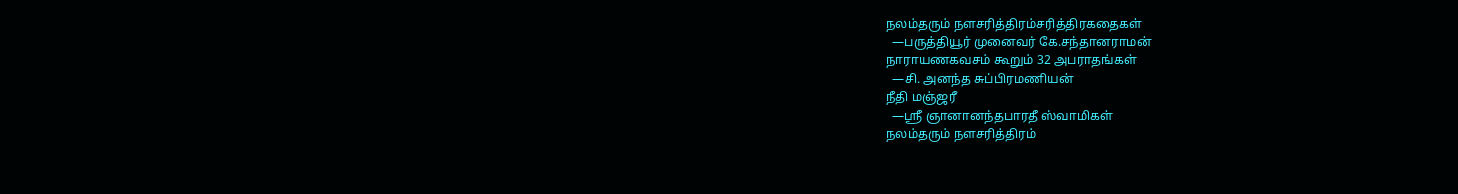நலம்தரும் நளசரித்திரம்சரித்திரகதைகள்
  —பருத்தியூர் முனைவர் கே.சந்தானராமன்
நாராயணகவசம் கூறும் 32 அபராதங்கள்
  —சி. அனந்த சுப்பிரமணியன்
நீதி மஞ்ஜரீ
  —ஸ்ரீ ஞானானந்தபாரதீ ஸ்வாமிகள்
நலம்தரும் நளசரித்திரம்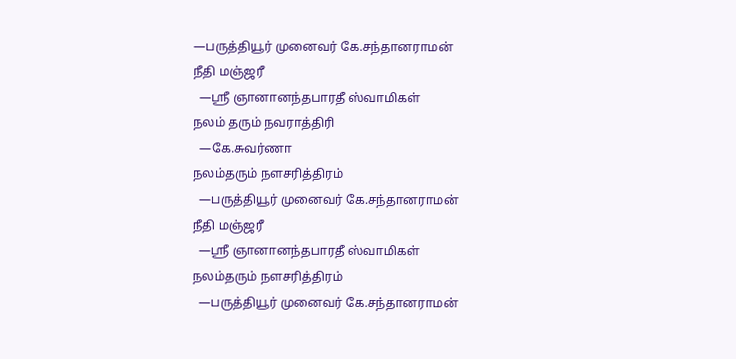—பருத்தியூர் முனைவர் கே.சந்தானராமன்
நீதி மஞ்ஜரீ
  —ஸ்ரீ ஞானானந்தபாரதீ ஸ்வாமிகள்
நலம் தரும் நவராத்திரி
  —கே.சுவர்ணா
நலம்தரும் நளசரித்திரம்
  —பருத்தியூர் முனைவர் கே.சந்தானராமன்
நீதி மஞ்ஜரீ
  —ஸ்ரீ ஞானானந்தபாரதீ ஸ்வாமிகள்
நலம்தரும் நளசரித்திரம்
  —பருத்தியூர் முனைவர் கே.சந்தானராமன்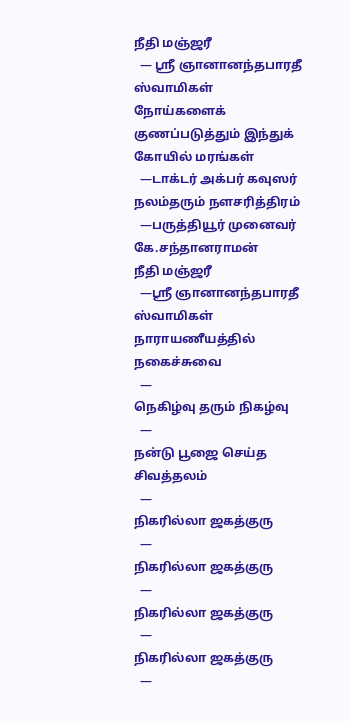நீதி மஞ்ஜரீ
  — ஸ்ரீ ஞானானந்தபாரதீ ஸ்வாமிகள்
நோய்களைக் குணப்படுத்தும் இந்துக் கோயில் மரங்கள்
  —டாக்டர் அக்பர் கவுஸர்
நலம்தரும் நளசரித்திரம்
  —பருத்தியூர் முனைவர் கே.சந்தானராமன்
நீதி மஞ்ஜரீ
  —ஸ்ரீ ஞானானந்தபாரதீ ஸ்வாமிகள்
நாராயணீயத்தில் நகைச்சுவை
  —
நெகிழ்வு தரும் நிகழ்வு
  —
நன்டு பூஜை செய்த சிவத்தலம்
  —
நிகரில்லா ஜகத்குரு
  —
நிகரில்லா ஜகத்குரு
  —
நிகரில்லா ஜகத்குரு
  —
நிகரில்லா ஜகத்குரு
  —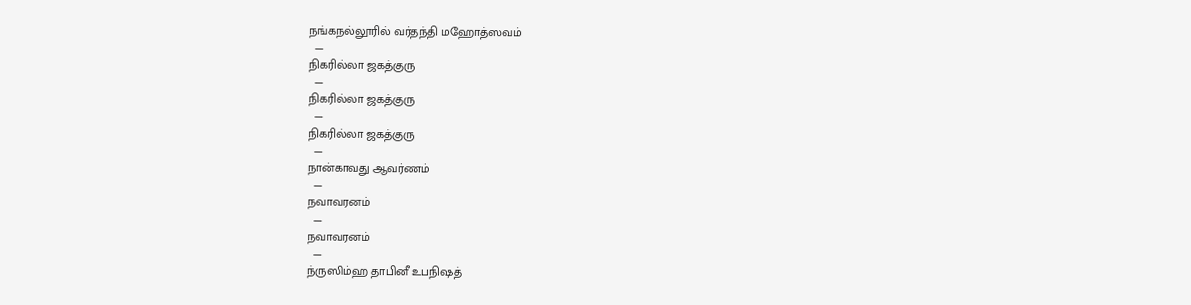நங்கநல்லூரில் வர்தந்தி மஹோத்ஸவம்
  —
நிகரில்லா ஜகத்குரு
  —
நிகரில்லா ஜகத்குரு
  —
நிகரில்லா ஜகத்குரு
  —
நான்காவது ஆவர்ணம்
  —
நவாவரனம்
  —
நவாவரனம்
  —
ந்ருஸிம்ஹ தாபினீ உபநிஷத்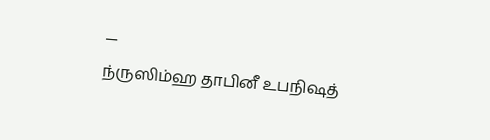—
ந்ருஸிம்ஹ தாபினீ உபநிஷத்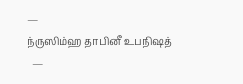—
ந்ருஸிம்ஹ தாபினீ உபநிஷத்
  —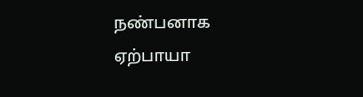நண்பனாக ஏற்பாயா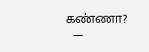கண்ணா?
  —